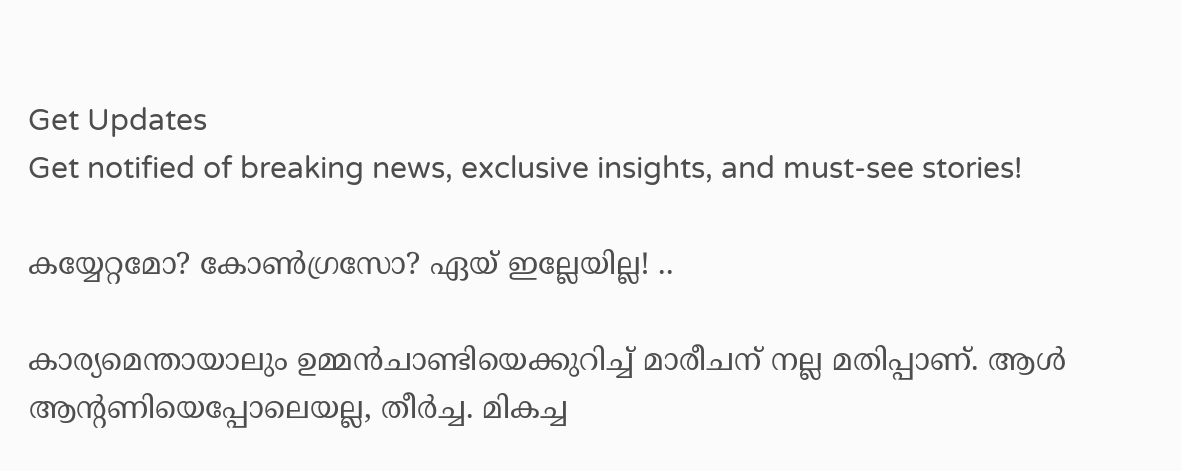Get Updates
Get notified of breaking news, exclusive insights, and must-see stories!

കയ്യേറ്റമോ? കോണ്‍ഗ്രസോ? ഏയ്‌ ഇല്ലേയില്ല! ..

കാര്യമെന്തായാലും ഉമ്മന്‍ചാണ്ടിയെക്കുറിച്ച്‌ മാരീചന്‌ നല്ല മതിപ്പാണ്‌. ആള്‍ ആന്റണിയെപ്പോലെയല്ല, തീര്‍ച്ച. മികച്ച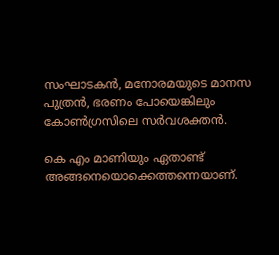സംഘാടകന്‍, മനോരമയുടെ മാനസ പുത്രന്‍, ഭരണം പോയെങ്കിലും കോണ്‍ഗ്രസിലെ സര്‍വശക്തന്‍.

കെ എം മാണിയും ഏതാണ്ട്‌ അങ്ങനെയൊക്കെത്തന്നെയാണ്‌.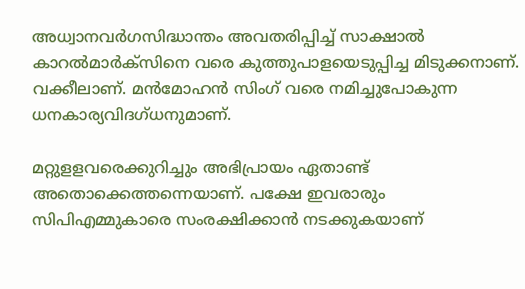അധ്വാനവര്‍ഗസിദ്ധാന്തം അവതരിപ്പിച്ച്‌ സാക്ഷാല്‍ കാറല്‍മാര്‍ക്‌സിനെ വരെ കുത്തുപാളയെടുപ്പിച്ച മിടുക്കനാണ്‌‌. വക്കീലാണ്‌. മന്‍മോഹന്‍ സിംഗ് വരെ നമിച്ചുപോകുന്ന ധനകാര്യവിദഗ്‌ധനുമാണ്‌.

മറ്റുളളവരെക്കുറിച്ചും അഭിപ്രായം ഏതാണ്ട്‌ അതൊക്കെത്തന്നെയാണ്‌. പക്ഷേ ഇവരാരും സിപിഎമ്മുകാരെ സംരക്ഷിക്കാന്‍ നടക്കുകയാണ്‌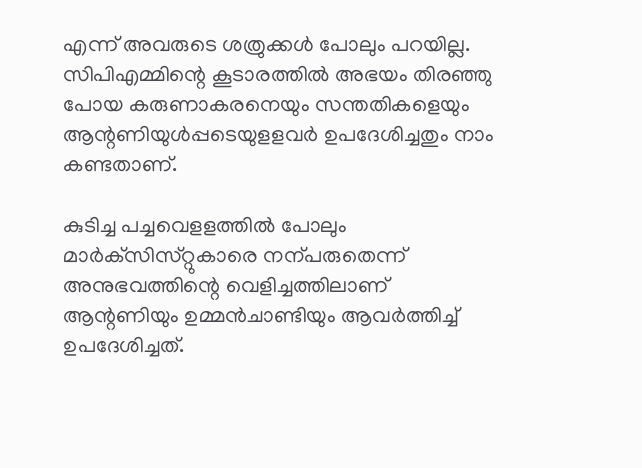എന്ന്‌ അവരുടെ ശത്രുക്കള്‍ പോലും പറയില്ല. സിപിഎമ്മിന്റെ കൂടാരത്തില്‍ അഭയം തിരഞ്ഞു പോയ കരുണാകരനെയും സന്തതികളെയും ആന്റണിയുള്‍പ്പടെയുളളവര്‍ ഉപദേശിച്ചതും നാം കണ്ടതാണ്‌.

കുടിച്ച പച്ചവെളളത്തില്‍ പോലും മാര്‍ക്‌സിസ്‌റ്റുകാരെ നന്പരുതെന്ന്‌ അനുഭവത്തിന്റെ വെളിച്ചത്തിലാണ്‌ ആന്റണിയും ഉമ്മന്‍ചാണ്ടിയും ആവര്‍ത്തിച്ച്‌ ഉപദേശിച്ചത്‌.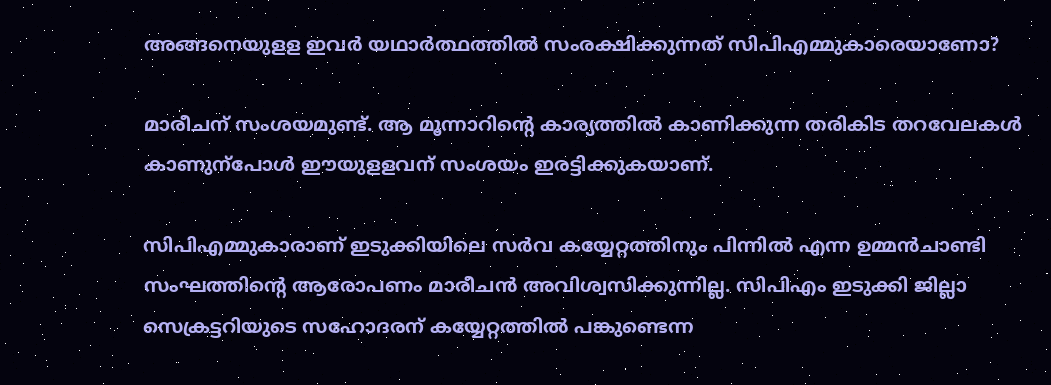അങ്ങനെയുളള ഇവര്‍ യഥാര്‍ത്ഥത്തില്‍ സംരക്ഷിക്കുന്നത്‌ സിപിഎമ്മുകാരെയാണോ?

മാരീചന്‌ സംശയമുണ്ട്‌. ആ മൂന്നാറിന്റെ കാര്യത്തില്‍ കാണിക്കുന്ന തരികിട തറവേലകള്‍ കാണുന്പോള്‍ ഈയുളളവന്‌ സംശയം ഇരട്ടിക്കുകയാണ്‌.

സിപിഎമ്മുകാരാണ്‌ ഇടുക്കിയിലെ സര്‍വ കയ്യേറ്റത്തിനും പിന്നില്‍ എന്ന ഉമ്മന്‍ചാണ്ടി സംഘത്തിന്റെ ആരോപണം മാരീചന്‍ അവിശ്വസിക്കുന്നില്ല. സിപിഎം ഇടുക്കി ജില്ലാ സെക്രട്ടറിയുടെ സഹോദരന്‌ കയ്യേറ്റത്തില്‍ പങ്കുണ്ടെന്ന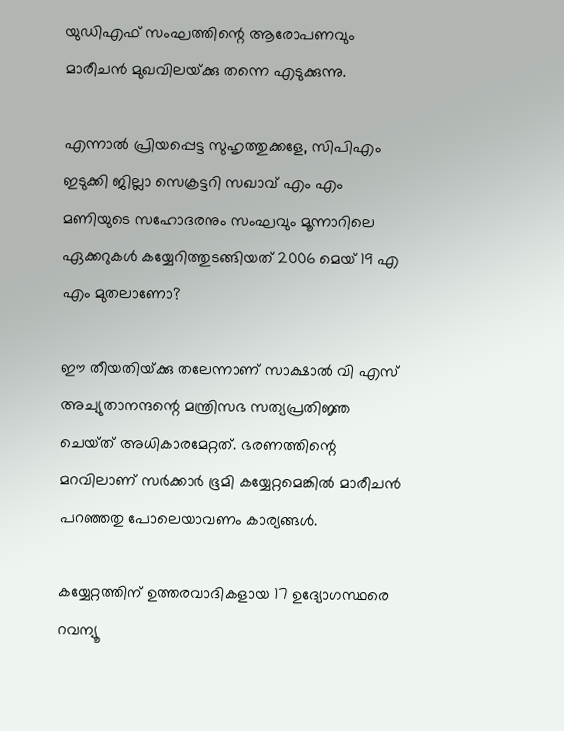യുഡിഎഫ്‌ സംഘത്തിന്റെ ആരോപണവും മാരീചന്‍ മുഖവിലയ്‌ക്കു തന്നെ എടുക്കുന്നു.

എന്നാല്‍ പ്രിയപ്പെട്ട സുഹൃത്തുക്കളേ, സിപിഎം ഇടുക്കി ജില്ലാ സെക്രട്ടറി സഖാവ്‌ എം എം മണിയുടെ സഹോദരനും സംഘവും മൂന്നാറിലെ ഏക്കറുകള്‍ കയ്യേറിത്തുടങ്ങിയത്‌ 2006 മെയ്‌ 19 എ എം മുതലാണോ?

ഈ തീയതിയ്‌ക്കു തലേന്നാണ്‌ സാക്ഷാല്‍ വി എസ്‌ അച്യുതാനന്ദന്റെ മന്ത്രിസഭ സത്യപ്രതിജ്ഞ ചെയ്‌ത്‌ അധികാരമേറ്റത്‌. ഭരണത്തിന്റെ മറവിലാണ്‌ സര്‍ക്കാര്‍ ഭൂമി കയ്യേറ്റമെങ്കില്‍ മാരീചന്‍ പറഞ്ഞതു പോലെയാവണം കാര്യങ്ങള്‍.

കയ്യേറ്റത്തിന്‌ ഉത്തരവാദികളായ 17 ഉദ്യോഗസ്ഥരെ റവന്യൂ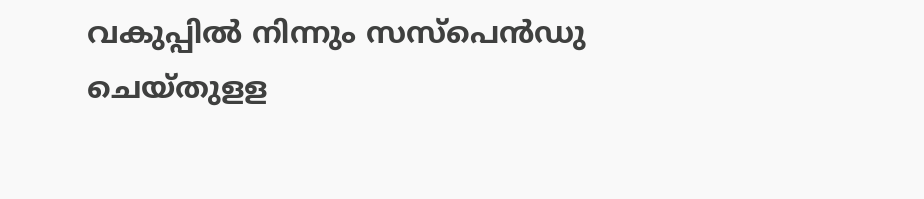വകുപ്പില്‍ നിന്നും സസ്‌പെന്‍ഡു ചെയ്‌തുളള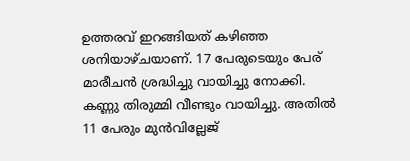ഉത്തരവ്‌ ഇറങ്ങിയത്‌ കഴിഞ്ഞ ശനിയാഴ്‌ചയാണ്‌. 17 പേരുടെയും പേര്‌ മാരീചന്‍ ശ്രദ്ധിച്ചു വായിച്ചു നോക്കി. കണ്ണു തിരുമ്മി വീണ്ടും വായിച്ചു. അതില്‍ 11 പേരും മുന്‍വില്ലേജ്‌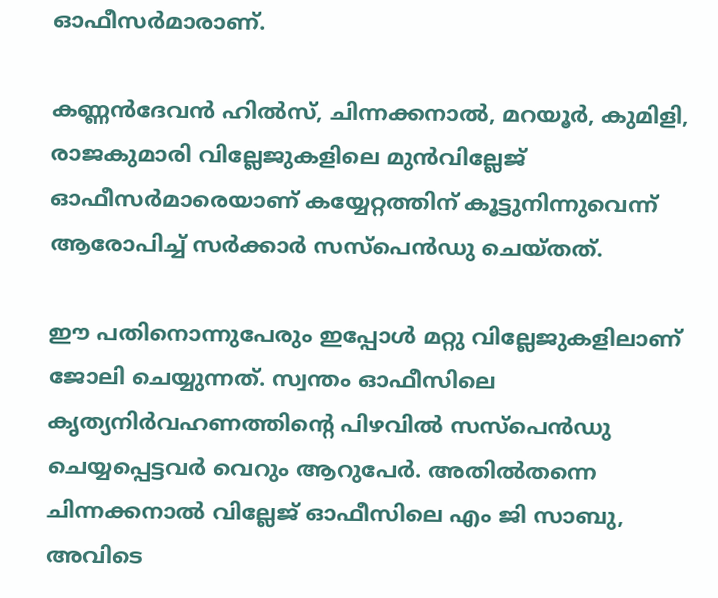ഓഫീസര്‍മാരാണ്‌.

കണ്ണന്‍ദേവന്‍ ഹില്‍സ്‌, ചിന്നക്കനാല്‍, മറയൂര്‍, കുമിളി, രാജകുമാരി വില്ലേജുകളിലെ മുന്‍വില്ലേജ്‌ ഓഫീസര്‍മാരെയാണ്‌ കയ്യേറ്റത്തിന്‌ കൂട്ടുനിന്നുവെന്ന്‌ ആരോപിച്ച്‌ സര്‍ക്കാര്‍ സസ്‌പെന്‍ഡു ചെയ്‌തത്‌.

ഈ പതിനൊന്നുപേരും ഇപ്പോള്‍ മറ്റു വില്ലേജുകളിലാണ്‌ ജോലി ചെയ്യുന്നത്‌. സ്വന്തം ഓഫീസിലെ കൃത്യനിര്‍വഹണത്തിന്റെ പിഴവില്‍ സസ്‌പെന്‍ഡു ചെയ്യപ്പെട്ടവര്‍ വെറും ആറുപേര്‍. അതില്‍തന്നെ ചിന്നക്കനാല്‍ വില്ലേജ്‌ ഓഫീസിലെ എം ജി സാബു, അവിടെ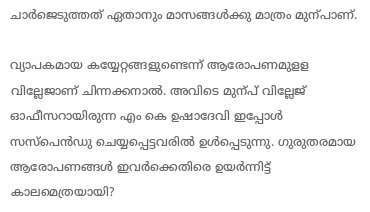ചാര്‍ജെടുത്തത്‌ ഏതാനും മാസങ്ങള്‍ക്കു മാത്രം മുന്പാണ്.

വ്യാപകമായ കയ്യേറ്റങ്ങളുണ്ടെന്ന്‌ ആരോപണമുളള വില്ലേജാണ്‌ ചിന്നക്കനാല്‍. അവിടെ മുന്പ്‌ വില്ലേജ്‌ ഓഫീസറായിരുന്ന എം കെ ഉഷാദേവി ഇപ്പോള്‍ സസ്‌പെന്‍ഡു ചെയ്യപ്പെട്ടവരില്‍ ഉള്‍പ്പെടുന്നു. ഗുരുതരമായ ആരോപണങ്ങള്‍ ഇവര്‍ക്കെതിരെ ഉയര്‍ന്നിട്ട് കാലമെത്രയായി?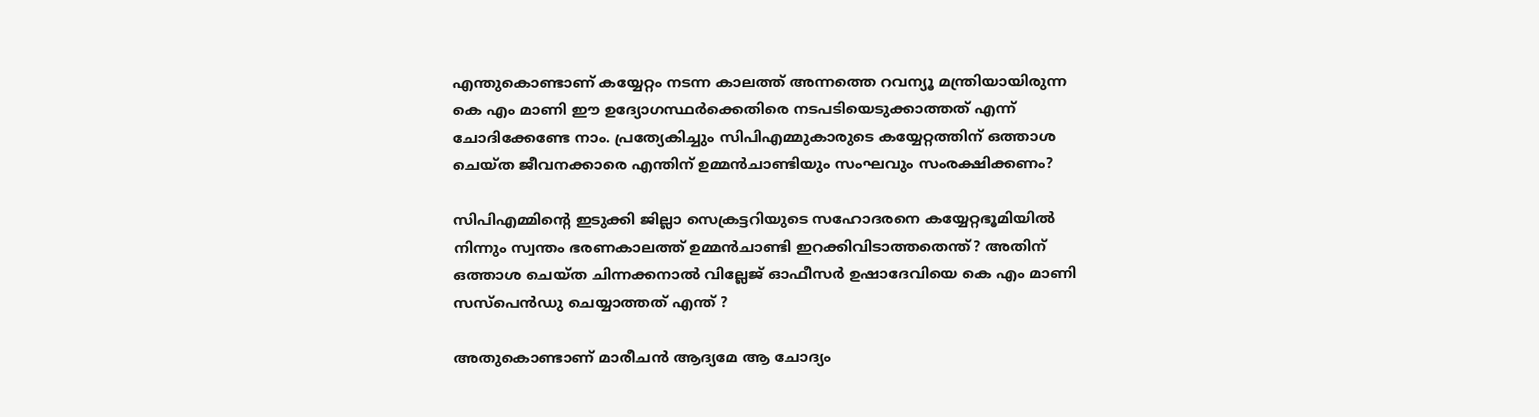എന്തുകൊണ്ടാണ്‌ കയ്യേറ്റം നടന്ന കാലത്ത്‌ അന്നത്തെ റവന്യൂ മന്ത്രിയായിരുന്ന കെ എം മാണി ഈ ഉദ്യോഗസ്ഥര്‍ക്കെതിരെ നടപടിയെടുക്കാത്തത്‌ എന്ന്‌ ചോദിക്കേണ്ടേ നാം. പ്രത്യേകിച്ചും സിപിഎമ്മുകാരുടെ കയ്യേറ്റത്തിന്‌ ഒത്താശ ചെയ്‌ത ജീവനക്കാരെ എന്തിന്‌ ഉമ്മന്‍ചാണ്ടിയും സംഘവും സംരക്ഷിക്കണം?

സിപിഎമ്മിന്റെ ഇടുക്കി ജില്ലാ സെക്രട്ടറിയുടെ സഹോദരനെ കയ്യേറ്റഭൂമിയില്‍ നിന്നും സ്വന്തം ഭരണകാലത്ത്‌ ഉമ്മന്‍ചാണ്ടി ഇറക്കിവിടാത്തതെന്ത്‌? അതിന്‌ ഒത്താശ ചെയ്‌ത ചിന്നക്കനാല്‍ വില്ലേജ്‌ ഓഫീസര്‍ ഉഷാദേവിയെ കെ എം മാണി സസ്‌പെന്‍ഡു ചെയ്യാത്തത്‌ എന്ത്‌ ?

അതുകൊണ്ടാണ്‌ മാരീചന്‍ ആദ്യമേ ആ ചോദ്യം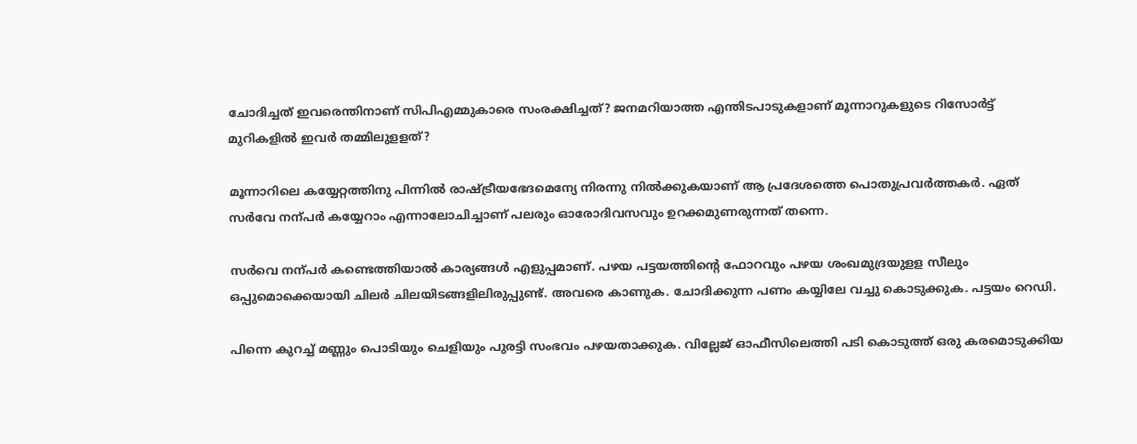ചോദിച്ചത്‌ ഇവരെന്തിനാണ്‌ സിപിഎമ്മുകാരെ സംരക്ഷിച്ചത്‌? ജനമറിയാത്ത എന്തിടപാടുകളാണ് മൂന്നാറുകളുടെ റിസോര്‍ട്ട് മുറികളില്‍ ഇവര്‍ തമ്മിലുളളത്?

മൂന്നാറിലെ കയ്യേറ്റത്തിനു പിന്നില്‍ രാഷ്ട്രീയഭേദമെന്യേ നിരന്നു നില്‍ക്കുകയാണ്‌ ആ പ്രദേശത്തെ പൊതുപ്രവര്‍ത്തകര്‍. ഏത്‌ സര്‍വേ നന്പര്‍ കയ്യേറാം എന്നാലോചിച്ചാണ്‌ പലരും ഓരോദിവസവും ഉറക്കമുണരുന്നത്‌ തന്നെ.

സര്‍വെ നന്പര്‍ കണ്ടെത്തിയാല്‍ കാര്യങ്ങള്‍ എളുപ്പമാണ്‌. പഴയ പട്ടയത്തിന്റെ ഫോറവും പഴയ ശംഖമുദ്രയുളള സീലും ഒപ്പുമൊക്കെയായി ചിലര്‍ ചിലയിടങ്ങളിലിരുപ്പുണ്ട്‌. അവരെ കാണുക. ചോദിക്കുന്ന പണം കയ്യിലേ വച്ചു കൊടുക്കുക. പട്ടയം റെഡി.

പിന്നെ കുറച്ച് മണ്ണും പൊടിയും ചെളിയും പുരട്ടി സംഭവം പഴയതാക്കുക. വില്ലേജ്‌ ഓഫീസിലെത്തി പടി കൊടുത്ത്‌ ഒരു കരമൊടുക്കിയ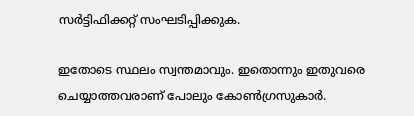സര്‍ട്ടിഫിക്കറ്റ്‌ സംഘടിപ്പിക്കുക.

ഇതോടെ സ്ഥലം സ്വന്തമാവും. ഇതൊന്നും ഇതുവരെ ചെയ്യാത്തവരാണ്‌ പോലും കോണ്‍ഗ്രസുകാര്‍.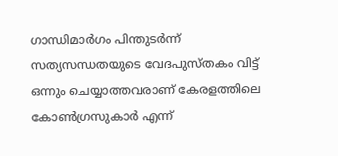ഗാന്ധിമാര്‍ഗം പിന്തുടര്‍ന്ന്‌ സത്യസന്ധതയുടെ വേദപുസ്‌തകം വിട്ട്‌ ഒന്നും ചെയ്യാത്തവരാണ്‌ കേരളത്തിലെ കോണ്‍ഗ്രസുകാര്‍ എന്ന്‌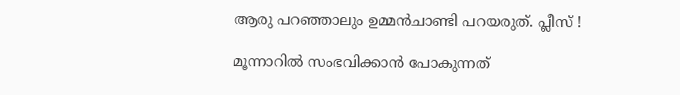ആരു പറഞ്ഞാലും ഉമ്മന്‍ചാണ്ടി പറയരുത്‌. പ്ലീസ്‌ !

മൂന്നാറില്‍ സംഭവിക്കാന്‍ പോകുന്നത്‌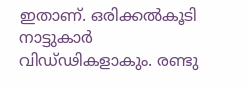ഇതാണ്‌. ഒരിക്കല്‍കൂടി നാട്ടുകാര്‍ വിഡ്‌ഢികളാകും. രണ്ടു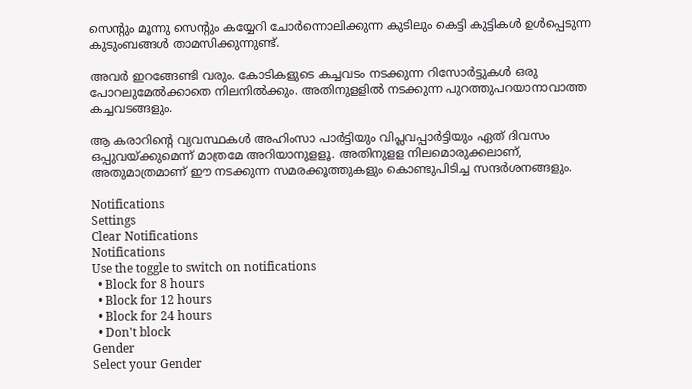സെന്റും മൂന്നു സെന്റും കയ്യേറി ചോര്‍ന്നൊലിക്കുന്ന കുടിലും കെട്ടി കുട്ടികള്‍ ഉള്‍പ്പെടുന്ന കുടുംബങ്ങള്‍ താമസിക്കുന്നുണ്ട്‌.

അവര്‍ ഇറങ്ങേണ്ടി വരും. കോടികളുടെ കച്ചവടം നടക്കുന്ന റിസോര്‍ട്ടുകള്‍ ഒരു പോറലുമേല്‍ക്കാതെ നിലനില്‍ക്കും. അതിനുളളില്‍ നടക്കുന്ന പുറത്തുപറയാനാവാത്ത കച്ചവടങ്ങളും.

ആ കരാറിന്റെ വ്യവസ്ഥകള്‍ അഹിംസാ പാര്‍ട്ടിയും വിപ്ലവപ്പാര്‍ട്ടിയും ഏത്‌ ദിവസം ഒപ്പുവയ്‌ക്കുമെന്ന്‌ മാത്രമേ അറിയാനുളളൂ. അതിനുളള നിലമൊരുക്കലാണ്‌, അതുമാത്രമാണ്‌ ഈ നടക്കുന്ന സമരക്കൂത്തുകളും കൊണ്ടുപിടിച്ച സന്ദര്‍ശനങ്ങളും.

Notifications
Settings
Clear Notifications
Notifications
Use the toggle to switch on notifications
  • Block for 8 hours
  • Block for 12 hours
  • Block for 24 hours
  • Don't block
Gender
Select your Gender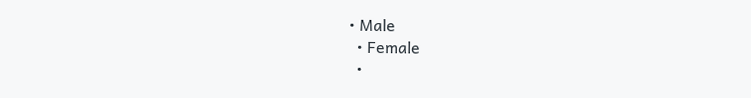• Male
  • Female
  •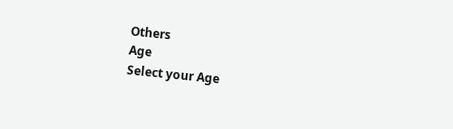Others
Age
Select your Age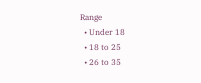Range
  • Under 18
  • 18 to 25
  • 26 to 35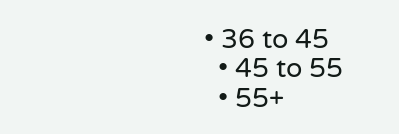• 36 to 45
  • 45 to 55
  • 55+